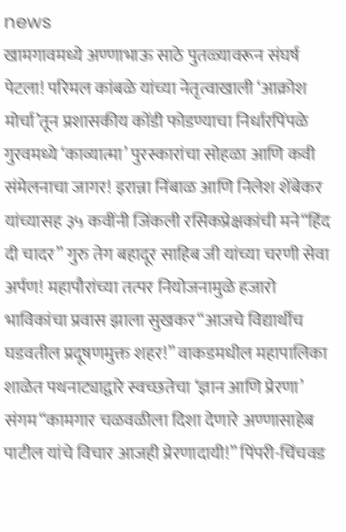news
खामगावमध्ये अण्णाभाऊ साठे पुतळ्यावरून संघर्ष पेटला! परिमल कांबळे यांच्या नेतृत्वाखाली ‘आक्रोश मोर्चा’तून प्रशासकीय कोंडी फोडण्याचा निर्धारपिंपळे गुरवमध्ये ‘काव्यात्मा’ पुरस्कारांचा सोहळा आणि कवी संमेलनाचा जागर! इरान्ना निंबाळ आणि निलेश शेंबेकर यांच्यासह ३५ कवींनी जिंकली रसिकप्रेक्षकांची मने“हिंद दी चादर” गुरु तेग बहादूर साहिब जी यांच्या चरणी सेवा अर्पण! महापौरांच्या तत्पर नियोजनामुळे हजारो भाविकांचा प्रवास झाला सुखकर“आजचे विद्यार्थीच घडवतील प्रदूषणमुक्त शहर!” वाकडमधील महापालिका शाळेत पथनाट्याद्वारे स्वच्छतेचा ‘ज्ञान आणि प्रेरणा’ संगम“कामगार चळवळीला दिशा देणारे अण्णासाहेब पाटील यांचे विचार आजही प्रेरणादायी!” पिंपरी-चिंचवड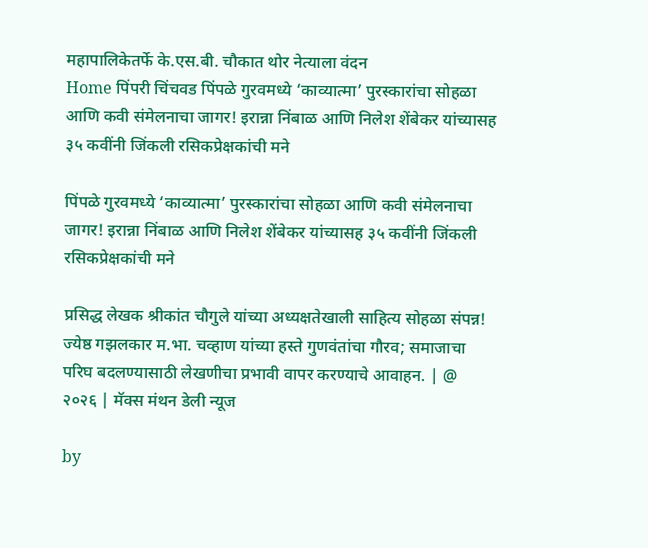महापालिकेतर्फे के.एस.बी. चौकात थोर नेत्याला वंदन
Home पिंपरी चिंचवड पिंपळे गुरवमध्ये ‘काव्यात्मा’ पुरस्कारांचा सोहळा आणि कवी संमेलनाचा जागर! इरान्ना निंबाळ आणि निलेश शेंबेकर यांच्यासह ३५ कवींनी जिंकली रसिकप्रेक्षकांची मने

पिंपळे गुरवमध्ये ‘काव्यात्मा’ पुरस्कारांचा सोहळा आणि कवी संमेलनाचा जागर! इरान्ना निंबाळ आणि निलेश शेंबेकर यांच्यासह ३५ कवींनी जिंकली रसिकप्रेक्षकांची मने

प्रसिद्ध लेखक श्रीकांत चौगुले यांच्या अध्यक्षतेखाली साहित्य सोहळा संपन्न! ज्येष्ठ गझलकार म.भा. चव्हाण यांच्या हस्ते गुणवंतांचा गौरव; समाजाचा परिघ बदलण्यासाठी लेखणीचा प्रभावी वापर करण्याचे आवाहन. | @ २०२६ | मॅक्स मंथन डेली न्यूज

by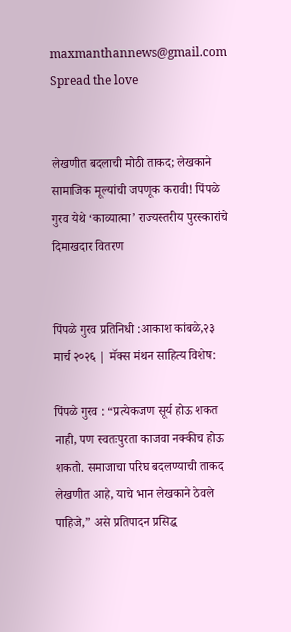maxmanthannews@gmail.com
Spread the love


लेखणीत बदलाची मोठी ताकद; लेखकाने सामाजिक मूल्यांची जपणूक करावी! पिंपळे गुरव येथे ‘काव्यात्मा’ राज्यस्तरीय पुरस्कारांचे दिमाखदार वितरण


पिंपळे गुरव प्रतिनिधी :आकाश कांबळे,२३ मार्च २०२६ | मॅक्स मंथन साहित्य विशेष:

पिंपळे गुरव : “प्रत्येकजण सूर्य होऊ शकत नाही, पण स्वतःपुरता काजवा नक्कीच होऊ शकतो. समाजाचा परिघ बदलण्याची ताकद लेखणीत आहे, याचे भान लेखकाने ठेवले पाहिजे,” असे प्रतिपादन प्रसिद्ध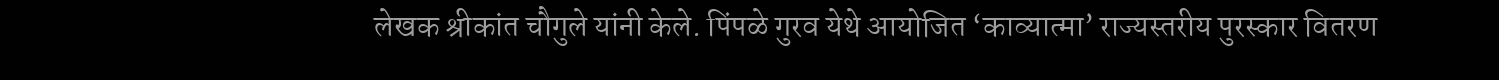लेखक श्रीकांत चौगुले यांनी केले. पिंपळे गुरव येथे आयोजित ‘काव्यात्मा’ राज्यस्तरीय पुरस्कार वितरण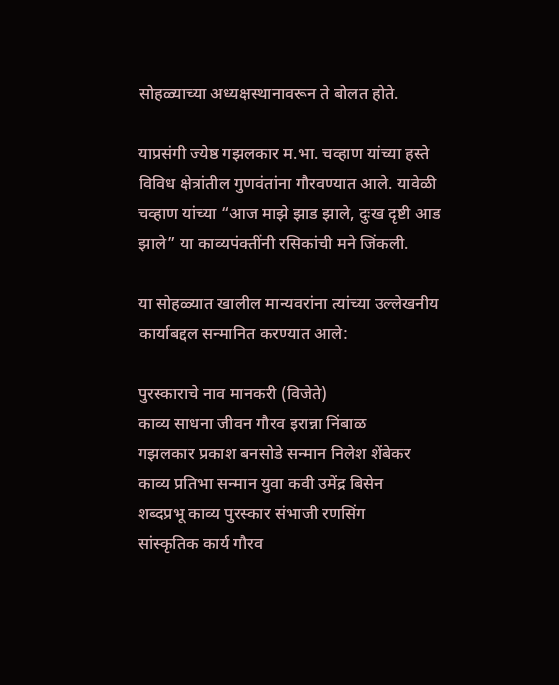सोहळ्याच्या अध्यक्षस्थानावरून ते बोलत होते.

याप्रसंगी ज्येष्ठ गझलकार म.भा. चव्हाण यांच्या हस्ते विविध क्षेत्रांतील गुणवंतांना गौरवण्यात आले. यावेळी चव्हाण यांच्या “आज माझे झाड झाले, दुःख दृष्टी आड झाले” या काव्यपंक्तींनी रसिकांची मने जिंकली.

या सोहळ्यात खालील मान्यवरांना त्यांच्या उल्लेखनीय कार्याबद्दल सन्मानित करण्यात आले:

पुरस्काराचे नाव मानकरी (विजेते)
काव्य साधना जीवन गौरव इरान्ना निंबाळ
गझलकार प्रकाश बनसोडे सन्मान निलेश शेंबेकर
काव्य प्रतिभा सन्मान युवा कवी उमेंद्र बिसेन
शब्दप्रभू काव्य पुरस्कार संभाजी रणसिंग
सांस्कृतिक कार्य गौरव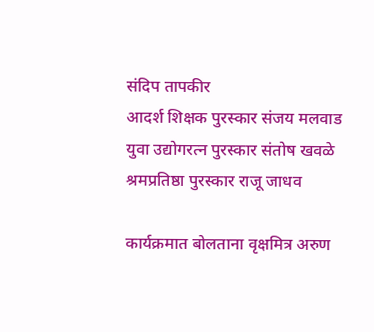संदिप तापकीर
आदर्श शिक्षक पुरस्कार संजय मलवाड
युवा उद्योगरत्न पुरस्कार संतोष खवळे
श्रमप्रतिष्ठा पुरस्कार राजू जाधव

कार्यक्रमात बोलताना वृक्षमित्र अरुण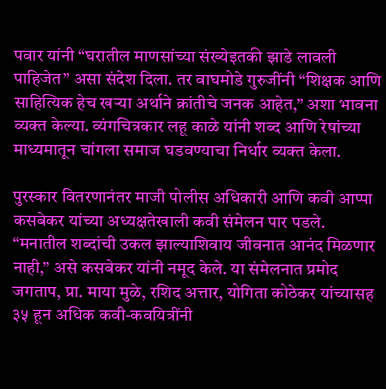पवार यांनी “घरातील माणसांच्या संख्येइतकी झाडे लावली पाहिजेत” असा संदेश दिला. तर वाघमोडे गुरुजींनी “शिक्षक आणि साहित्यिक हेच खऱ्या अर्थाने क्रांतीचे जनक आहेत,” अशा भावना व्यक्त केल्या. व्यंगचित्रकार लहू काळे यांनी शब्द आणि रेषांच्या माध्यमातून चांगला समाज घडवण्याचा निर्धार व्यक्त केला.

पुरस्कार वितरणानंतर माजी पोलीस अधिकारी आणि कवी आप्पा कसबेकर यांच्या अध्यक्षतेखाली कवी संमेलन पार पडले. “मनातील शब्दांची उकल झाल्याशिवाय जीवनात आनंद मिळणार नाही,” असे कसबेकर यांनी नमूद केले. या संमेलनात प्रमोद जगताप, प्रा. माया मुळे, रशिद अत्तार, योगिता कोठेकर यांच्यासह ३५ हून अधिक कवी-कवयित्रींनी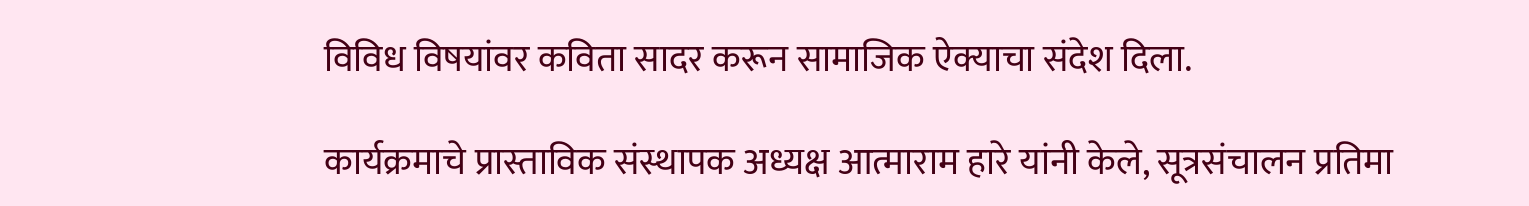विविध विषयांवर कविता सादर करून सामाजिक ऐक्याचा संदेश दिला.

कार्यक्रमाचे प्रास्ताविक संस्थापक अध्यक्ष आत्माराम हारे यांनी केले, सूत्रसंचालन प्रतिमा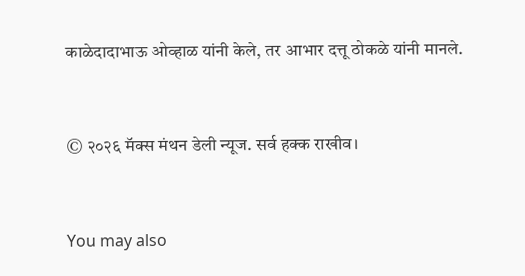काळेदादाभाऊ ओव्हाळ यांनी केले, तर आभार दत्तू ठोकळे यांनी मानले.


© २०२६ मॅक्स मंथन डेली न्यूज. सर्व हक्क राखीव।


You may also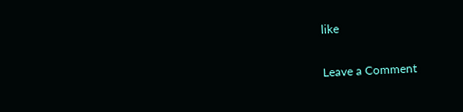like

Leave a Comment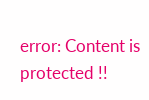error: Content is protected !!